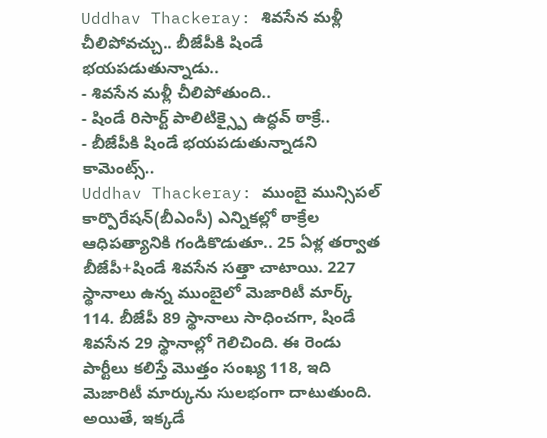Uddhav Thackeray: శివసేన మళ్లీ చీలిపోవచ్చు.. బీజేపీకి షిండే భయపడుతున్నాడు..
- శివసేన మళ్లీ చీలిపోతుంది..
- షిండే రిసార్ట్ పాలిటిక్స్పై ఉద్ధవ్ ఠాక్రే..
- బీజేపీకి షిండే భయపడుతున్నాడని కామెంట్స్..
Uddhav Thackeray: ముంబై మున్సిపల్ కార్పొరేషన్(బీఎంసీ) ఎన్నికల్లో ఠాక్రేల ఆధిపత్యానికి గండికొడుతూ.. 25 ఏళ్ల తర్వాత బీజేపీ+షిండే శివసేన సత్తా చాటాయి. 227 స్థానాలు ఉన్న ముంబైలో మెజారిటీ మార్క్ 114. బీజేపీ 89 స్థానాలు సాధించగా, షిండే శివసేన 29 స్థానాల్లో గెలిచింది. ఈ రెండు పార్టీలు కలిస్తే మొత్తం సంఖ్య 118, ఇది మెజారిటీ మార్కును సులభంగా దాటుతుంది. అయితే, ఇక్కడే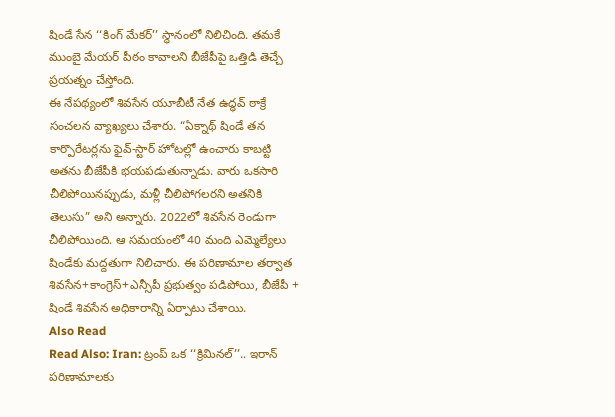షిండే సేన ‘‘కింగ్ మేకర్’’ స్థానంలో నిలిచింది. తమకే ముంబై మేయర్ పీఠం కావాలని బీజేపీపై ఒత్తిడి తెచ్చే ప్రయత్నం చేస్తోంది.
ఈ నేపథ్యంలో శివసేన యూబీటీ నేత ఉద్ధవ్ ఠాక్రే సంచలన వ్యాఖ్యలు చేశారు. “ఏక్నాథ్ షిండే తన కార్పొరేటర్లను ఫైవ్-స్టార్ హోటల్లో ఉంచారు కాబట్టి అతను బీజేపీకి భయపడుతున్నాడు. వారు ఒకసారి చీలిపోయినప్పుడు, మళ్లీ చీలిపోగలరని అతనికి తెలుసు” అని అన్నారు. 2022లో శివసేన రెండుగా చీలిపోయింది. ఆ సమయంలో 40 మంది ఎమ్మెల్యేలు షిండేకు మద్దతుగా నిలిచారు. ఈ పరిణామాల తర్వాత శివసేన+కాంగ్రెస్+ఎన్సీపీ ప్రభుత్వం పడిపోయి, బీజేపీ + షిండే శివసేన అధికారాన్ని ఏర్పాటు చేశాయి.
Also Read
Read Also: Iran: ట్రంప్ ఒక ‘‘క్రిమినల్’’.. ఇరాన్ పరిణామాలకు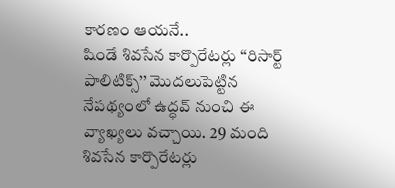కారణం ఆయనే..
షిండే శివసేన కార్పొరేటర్లు ‘‘రిసార్ట్ పాలిటిక్స్’’ మొదలుపెట్టిన నేపథ్యంలో ఉద్ధవ్ నుంచి ఈ వ్యాఖ్యలు వచ్చాయి. 29 మంది శివసేన కార్పొరేటర్లు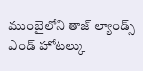ముంబైలోని తాజ్ ల్యాండ్స్ ఎండ్ హోటల్కు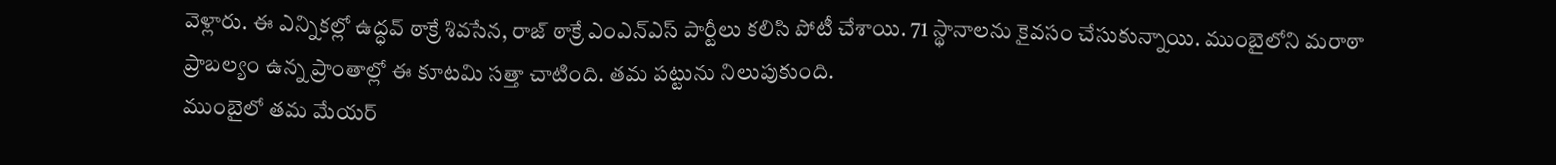వెళ్లారు. ఈ ఎన్నికల్లో ఉద్ధవ్ ఠాక్రే శివసేన, రాజ్ ఠాక్రే ఎంఎన్ఎస్ పార్టీలు కలిసి పోటీ చేశాయి. 71 స్థానాలను కైవసం చేసుకున్నాయి. ముంబైలోని మరాఠా ప్రాబల్యం ఉన్న ప్రాంతాల్లో ఈ కూటమి సత్తా చాటింది. తమ పట్టును నిలుపుకుంది.
ముంబైలో తమ మేయర్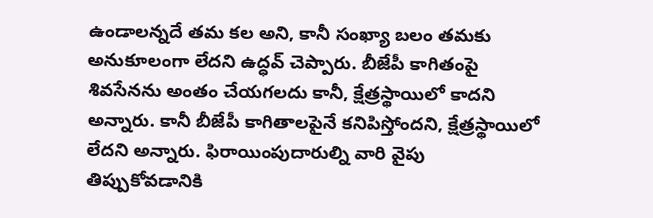ఉండాలన్నదే తమ కల అని, కానీ సంఖ్యా బలం తమకు అనుకూలంగా లేదని ఉద్ధవ్ చెప్పారు. బీజేపీ కాగితంపై శివసేనను అంతం చేయగలదు కానీ, క్షేత్రస్థాయిలో కాదని అన్నారు. కానీ బీజేపీ కాగితాలపైనే కనిపిస్తోందని, క్షేత్రస్థాయిలో లేదని అన్నారు. ఫిరాయింపుదారుల్ని వారి వైపు తిప్పుకోవడానికి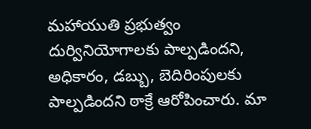మహాయుతి ప్రభుత్వం దుర్వినియోగాలకు పాల్పడిందని, అధికారం, డబ్బు, బెదిరింపులకు పాల్పడిందని ఠాక్రే ఆరోపించారు. మా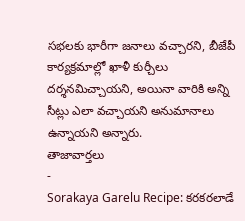సభలకు భారీగా జనాలు వచ్చారని, బీజేపీ కార్యక్రమాల్లో ఖాళీ కుర్చీలు దర్శనమిచ్చాయని, అయినా వారికి అన్ని సీట్లు ఎలా వచ్చాయని అనుమానాలు ఉన్నాయని అన్నారు.
తాజావార్తలు
-
Sorakaya Garelu Recipe: కరకరలాడే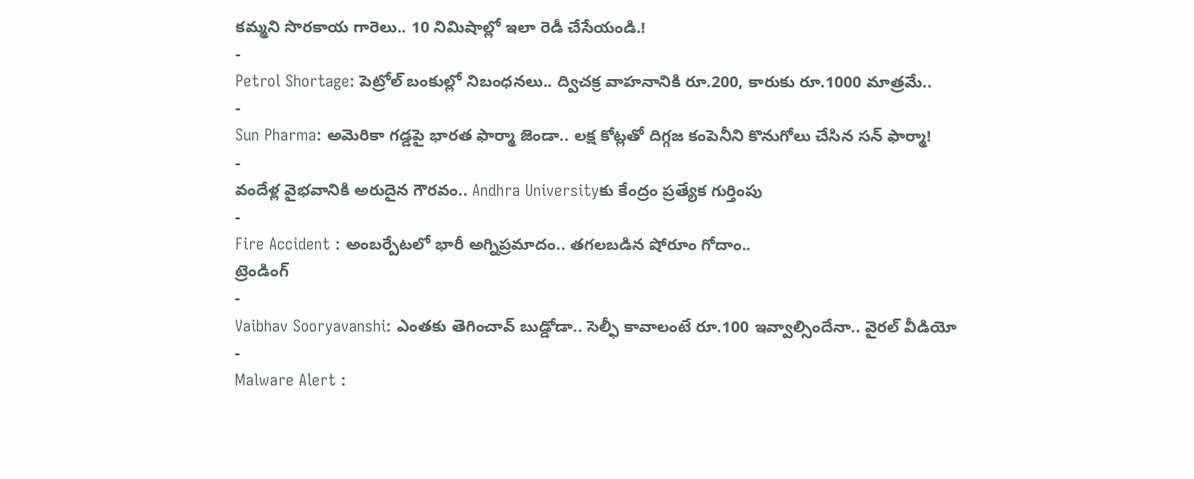కమ్మని సొరకాయ గారెలు.. 10 నిమిషాల్లో ఇలా రెడీ చేసేయండి.!
-
Petrol Shortage: పెట్రోల్ బంకుల్లో నిబంధనలు.. ద్విచక్ర వాహనానికి రూ.200, కారుకు రూ.1000 మాత్రమే..
-
Sun Pharma: అమెరికా గడ్డపై భారత ఫార్మా జెండా.. లక్ష కోట్లతో దిగ్గజ కంపెనీని కొనుగోలు చేసిన సన్ ఫార్మా!
-
వందేళ్ల వైభవానికి అరుదైన గౌరవం.. Andhra Universityకు కేంద్రం ప్రత్యేక గుర్తింపు
-
Fire Accident : అంబర్పేటలో భారీ అగ్నిప్రమాదం.. తగలబడిన షోరూం గోదాం..
ట్రెండింగ్
-
Vaibhav Sooryavanshi: ఎంతకు తెగించావ్ బుడ్డోడా.. సెల్ఫీ కావాలంటే రూ.100 ఇవ్వాల్సిందేనా.. వైరల్ వీడియో
-
Malware Alert :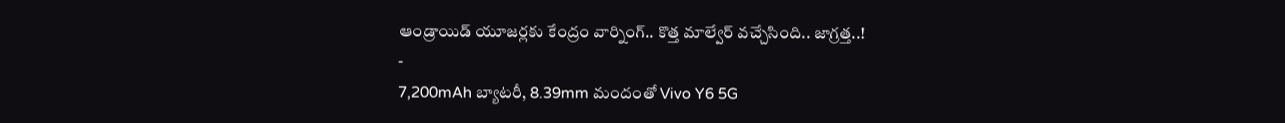ఆండ్రాయిడ్ యూజర్లకు కేంద్రం వార్నింగ్.. కొత్త మాల్వేర్ వచ్చేసింది.. జాగ్రత్త..!
-
7,200mAh బ్యాటరీ, 8.39mm మందంతో Vivo Y6 5G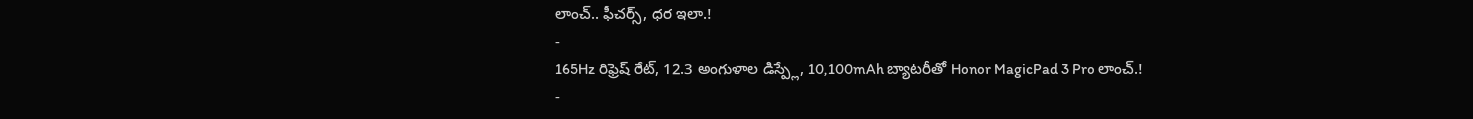లాంచ్.. ఫీచర్స్, ధర ఇలా.!
-
165Hz రిఫ్రెష్ రేట్, 12.3 అంగుళాల డిస్ప్లే, 10,100mAh బ్యాటరీతో Honor MagicPad 3 Pro లాంచ్.!
-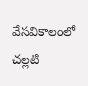వేసవికాలంలో చల్లటి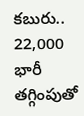కబురు.. 22,000 భారీ తగ్గింపుతో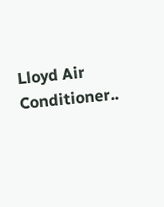Lloyd Air Conditioner..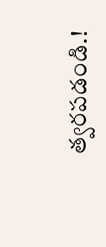త్వరపడండి.!